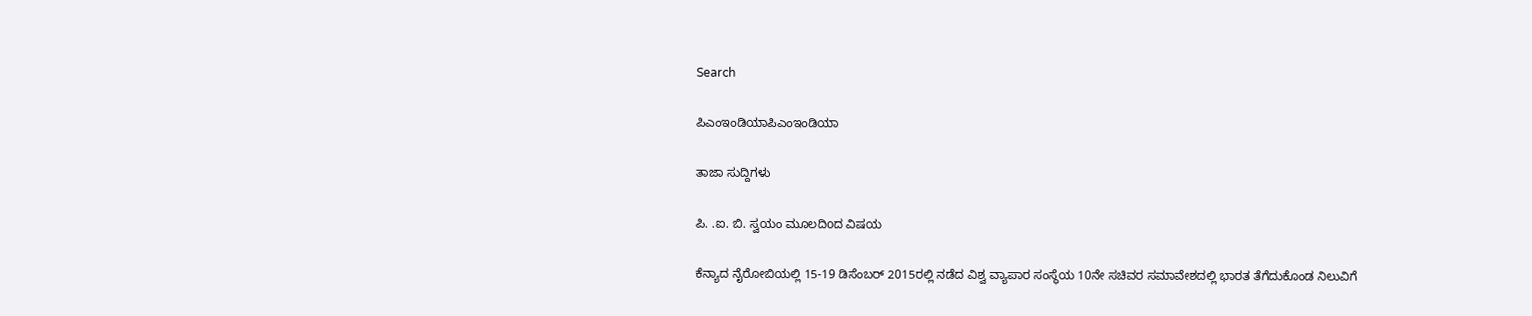Search

ಪಿಎಂಇಂಡಿಯಾಪಿಎಂಇಂಡಿಯಾ

ತಾಜಾ ಸುದ್ದಿಗಳು

ಪಿ. .ಐ. ಬಿ. ಸ್ವಯಂ ಮೂಲದಿoದ ವಿಷಯ

ಕೆನ್ಯಾದ ನೈರೋಬಿಯಲ್ಲಿ 15-19 ಡಿಸೆಂಬರ್ 2015ರಲ್ಲಿ ನಡೆದ ವಿಶ್ವ ವ್ಯಾಪಾರ ಸಂಸ್ಥೆಯ 10ನೇ ಸಚಿವರ ಸಮಾವೇಶದಲ್ಲಿ ಭಾರತ ತೆಗೆದುಕೊಂಡ ನಿಲುವಿಗೆ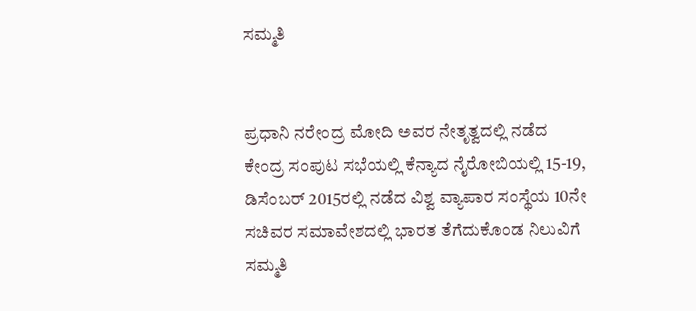ಸಮ್ಮತಿ


ಪ್ರಧಾನಿ ನರೇಂದ್ರ ಮೋದಿ ಅವರ ನೇತೃತ್ವದಲ್ಲಿ ನಡೆದ ಕೇಂದ್ರ ಸಂಪುಟ ಸಭೆಯಲ್ಲಿ ಕೆನ್ಯಾದ ನೈರೋಬಿಯಲ್ಲಿ 15-19, ಡಿಸೆಂಬರ್ 2015ರಲ್ಲಿ ನಡೆದ ವಿಶ್ವ ವ್ಯಾಪಾರ ಸಂಸ್ಥೆಯ 10ನೇ ಸಚಿವರ ಸಮಾವೇಶದಲ್ಲಿ ಭಾರತ ತೆಗೆದುಕೊಂಡ ನಿಲುವಿಗೆ ಸಮ್ಮತಿ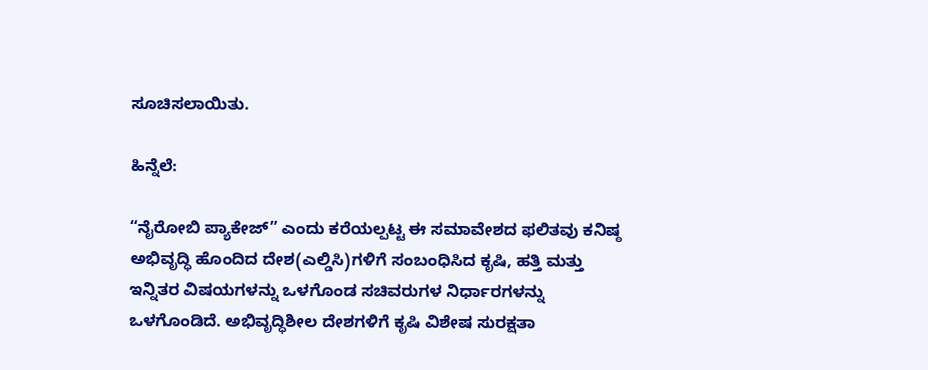ಸೂಚಿಸಲಾಯಿತು.

ಹಿನ್ನೆಲೆ:

“ನೈರೋಬಿ ಪ್ಯಾಕೇಜ್” ಎಂದು ಕರೆಯಲ್ಪಟ್ಟ ಈ ಸಮಾವೇಶದ ಫಲಿತವು ಕನಿಷ್ಠ ಅಭಿವೃದ್ಧಿ ಹೊಂದಿದ ದೇಶ(ಎಲ್ಡಿಸಿ)ಗಳಿಗೆ ಸಂಬಂಧಿಸಿದ ಕೃಷಿ, ಹತ್ತಿ ಮತ್ತು ಇನ್ನಿತರ ವಿಷಯಗಳನ್ನು ಒಳಗೊಂಡ ಸಚಿವರುಗಳ ನಿರ್ಧಾರಗಳನ್ನು ಒಳಗೊಂಡಿದೆ. ಅಭಿವೃದ್ಧಿಶೀಲ ದೇಶಗಳಿಗೆ ಕೃಷಿ ವಿಶೇಷ ಸುರಕ್ಷತಾ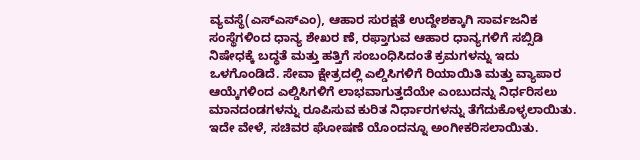ವ್ಯವಸ್ಥೆ(ಎಸ್ಎಸ್ಎಂ), ಆಹಾರ ಸುರಕ್ಷತೆ ಉದ್ದೇಶಕ್ಕಾಗಿ ಸಾರ್ವಜನಿಕ ಸಂಸ್ಥೆಗಳಿಂದ ಧಾನ್ಯ ಶೇಖರ ಣೆ, ರಫ್ತಾಗುವ ಆಹಾರ ಧಾನ್ಯಗಳಿಗೆ ಸಬ್ಸಿಡಿ ನಿಷೇಧಕ್ಕೆ ಬದ್ಧತೆ ಮತ್ತು ಹತ್ತಿಗೆ ಸಂಬಂಧಿಸಿದಂತೆ ಕ್ರಮಗಳನ್ನು ಇದು ಒಳಗೊಂಡಿದೆ. ಸೇವಾ ಕ್ಷೇತ್ರದಲ್ಲಿ ಎಲ್ಡಿಸಿಗಳಿಗೆ ರಿಯಾಯಿತಿ ಮತ್ತು ವ್ಯಾಪಾರ ಆಯ್ಕೆಗಳಿಂದ ಎಲ್ಡಿಸಿಗಳಿಗೆ ಲಾಭವಾಗುತ್ತದೆಯೇ ಎಂಬುದನ್ನು ನಿರ್ಧರಿಸಲು ಮಾನದಂಡಗಳನ್ನು ರೂಪಿಸುವ ಕುರಿತ ನಿರ್ಧಾರಗಳನ್ನು ತೆಗೆದುಕೊಳ್ಳಲಾಯಿತು. ಇದೇ ವೇಳೆ, ಸಚಿವರ ಘೋಷಣೆ ಯೊಂದನ್ನೂ ಅಂಗೀಕರಿಸಲಾಯಿತು.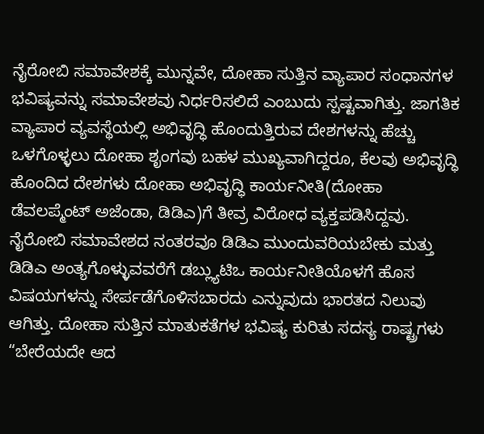ನೈರೋಬಿ ಸಮಾವೇಶಕ್ಕೆ ಮುನ್ನವೇ, ದೋಹಾ ಸುತ್ತಿನ ವ್ಯಾಪಾರ ಸಂಧಾನಗಳ ಭವಿಷ್ಯವನ್ನು ಸಮಾವೇಶವು ನಿರ್ಧರಿಸಲಿದೆ ಎಂಬುದು ಸ್ಪಷ್ಟವಾಗಿತ್ತು. ಜಾಗತಿಕ ವ್ಯಾಪಾರ ವ್ಯವಸ್ಥೆಯಲ್ಲಿ ಅಭಿವೃದ್ಧಿ ಹೊಂದುತ್ತಿರುವ ದೇಶಗಳನ್ನು ಹೆಚ್ಚು ಒಳಗೊಳ್ಳಲು ದೋಹಾ ಶೃಂಗವು ಬಹಳ ಮುಖ್ಯವಾಗಿದ್ದರೂ, ಕೆಲವು ಅಭಿವೃದ್ಧಿ ಹೊಂದಿದ ದೇಶಗಳು ದೋಹಾ ಅಭಿವೃದ್ಧಿ ಕಾರ್ಯನೀತಿ(ದೋಹಾ ಡೆವಲಪ್ಮೆಂಟ್ ಅಜೆಂಡಾ, ಡಿಡಿಎ)ಗೆ ತೀವ್ರ ವಿರೋಧ ವ್ಯಕ್ತಪಡಿಸಿದ್ದವು. ನೈರೋಬಿ ಸಮಾವೇಶದ ನಂತರವೂ ಡಿಡಿಎ ಮುಂದುವರಿಯಬೇಕು ಮತ್ತು ಡಿಡಿಎ ಅಂತ್ಯಗೊಳ್ಳುವವರೆಗೆ ಡಬ್ಲ್ಯುಟಿಒ ಕಾರ್ಯನೀತಿಯೊಳಗೆ ಹೊಸ ವಿಷಯಗಳನ್ನು ಸೇರ್ಪಡೆಗೊಳಿಸಬಾರದು ಎನ್ನುವುದು ಭಾರತದ ನಿಲುವು ಆಗಿತ್ತು. ದೋಹಾ ಸುತ್ತಿನ ಮಾತುಕತೆಗಳ ಭವಿಷ್ಯ ಕುರಿತು ಸದಸ್ಯ ರಾಷ್ಟ್ರಗಳು “ಬೇರೆಯದೇ ಆದ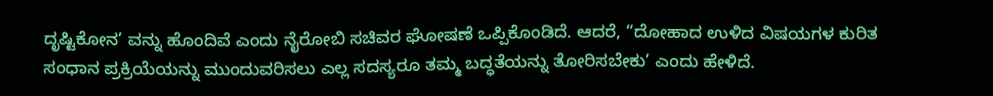ದೃಷ್ಟಿಕೋನ’ ವನ್ನು ಹೊಂದಿವೆ ಎಂದು ನೈರೋಬಿ ಸಚಿವರ ಘೋಷಣೆ ಒಪ್ಪಿಕೊಂಡಿದೆ. ಆದರೆ, “ದೋಹಾದ ಉಳಿದ ವಿಷಯಗಳ ಕುರಿತ ಸಂಧಾನ ಪ್ರಕ್ರಿಯೆಯನ್ನು ಮುಂದುವರಿಸಲು ಎಲ್ಲ ಸದಸ್ಯರೂ ತಮ್ಮ ಬದ್ಧತೆಯನ್ನು ತೋರಿಸಬೇಕು’ ಎಂದು ಹೇಳಿದೆ.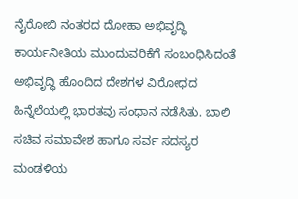ನೈರೋಬಿ ನಂತರದ ದೋಹಾ ಅಭಿವೃದ್ಧಿ ಕಾರ್ಯನೀತಿಯ ಮುಂದುವರಿಕೆಗೆ ಸಂಬಂಧಿಸಿದಂತೆ ಅಭಿವೃದ್ಧಿ ಹೊಂದಿದ ದೇಶಗಳ ವಿರೋಧದ ಹಿನ್ನೆಲೆಯಲ್ಲಿ ಭಾರತವು ಸಂಧಾನ ನಡೆಸಿತು. ಬಾಲಿ ಸಚಿವ ಸಮಾವೇಶ ಹಾಗೂ ಸರ್ವ ಸದಸ್ಯರ ಮಂಡಳಿಯ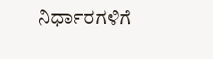ನಿರ್ಧಾರಗಳಿಗೆ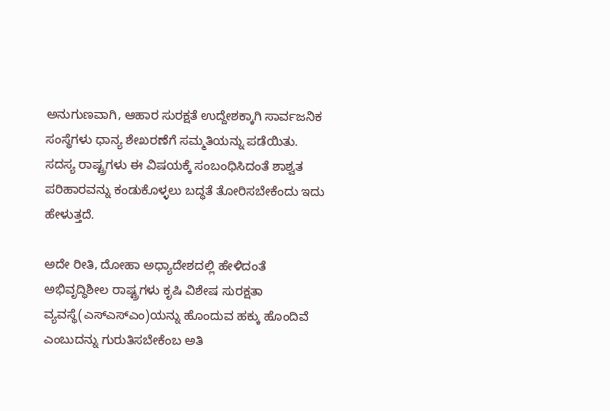ಅನುಗುಣವಾಗಿ, ಆಹಾರ ಸುರಕ್ಷತೆ ಉದ್ದೇಶಕ್ಕಾಗಿ ಸಾರ್ವಜನಿಕ ಸಂಸ್ಥೆಗಳು ಧಾನ್ಯ ಶೇಖರಣೆಗೆ ಸಮ್ಮತಿಯನ್ನು ಪಡೆಯಿತು. ಸದಸ್ಯ ರಾಷ್ಟ್ರಗಳು ಈ ವಿಷಯಕ್ಕೆ ಸಂಬಂಧಿಸಿದಂತೆ ಶಾಶ್ವತ ಪರಿಹಾರವನ್ನು ಕಂಡುಕೊಳ್ಳಲು ಬದ್ಧತೆ ತೋರಿಸಬೇಕೆಂದು ಇದು ಹೇಳುತ್ತದೆ.

ಅದೇ ರೀತಿ, ದೋಹಾ ಅಧ್ಯಾದೇಶದಲ್ಲಿ ಹೇಳಿದಂತೆ ಅಭಿವೃದ್ಧಿಶೀಲ ರಾಷ್ಟ್ರಗಳು ಕೃಷಿ ವಿಶೇಷ ಸುರಕ್ಷತಾ ವ್ಯವಸ್ಥೆ(ಎಸ್ಎಸ್ಎಂ)ಯನ್ನು ಹೊಂದುವ ಹಕ್ಕು ಹೊಂದಿವೆ ಎಂಬುದನ್ನು ಗುರುತಿಸಬೇಕೆಂಬ ಅತಿ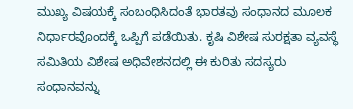ಮುಖ್ಯ ವಿಷಯಕ್ಕೆ ಸಂಬಂಧಿಸಿದಂತೆ ಭಾರತವು ಸಂಧಾನದ ಮೂಲಕ ನಿರ್ಧಾರವೊಂದಕ್ಕೆ ಒಪ್ಪಿಗೆ ಪಡೆಯಿತು. ಕೃಷಿ ವಿಶೇಷ ಸುರಕ್ಷತಾ ವ್ಯವಸ್ಥೆ ಸಮಿತಿಯ ವಿಶೇಷ ಅಧಿವೇಶನದಲ್ಲಿ ಈ ಕುರಿತು ಸದಸ್ಯರು ಸಂಧಾನವನ್ನು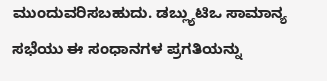ಮುಂದುವರಿಸಬಹುದು. ಡಬ್ಲ್ಯುಟಿಒ ಸಾಮಾನ್ಯ ಸಭೆಯು ಈ ಸಂಧಾನಗಳ ಪ್ರಗತಿಯನ್ನು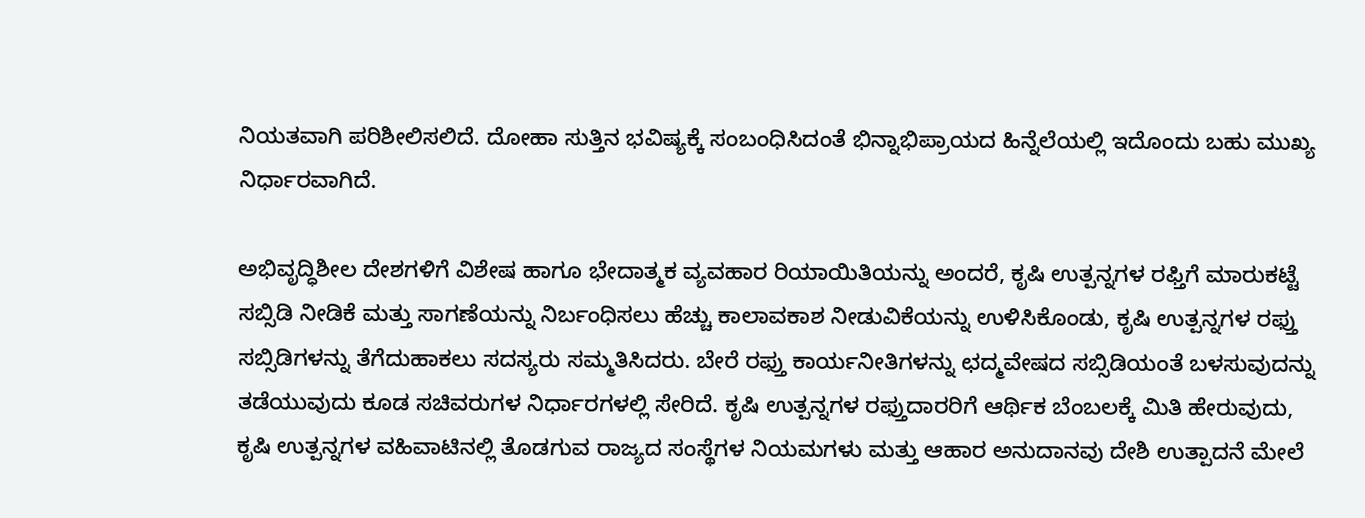ನಿಯತವಾಗಿ ಪರಿಶೀಲಿಸಲಿದೆ. ದೋಹಾ ಸುತ್ತಿನ ಭವಿಷ್ಯಕ್ಕೆ ಸಂಬಂಧಿಸಿದಂತೆ ಭಿನ್ನಾಭಿಪ್ರಾಯದ ಹಿನ್ನೆಲೆಯಲ್ಲಿ ಇದೊಂದು ಬಹು ಮುಖ್ಯ ನಿರ್ಧಾರವಾಗಿದೆ.

ಅಭಿವೃದ್ಧಿಶೀಲ ದೇಶಗಳಿಗೆ ವಿಶೇಷ ಹಾಗೂ ಭೇದಾತ್ಮಕ ವ್ಯವಹಾರ ರಿಯಾಯಿತಿಯನ್ನು ಅಂದರೆ, ಕೃಷಿ ಉತ್ಪನ್ನಗಳ ರಫ್ತಿಗೆ ಮಾರುಕಟ್ಟೆ ಸಬ್ಸಿಡಿ ನೀಡಿಕೆ ಮತ್ತು ಸಾಗಣೆಯನ್ನು ನಿರ್ಬಂಧಿಸಲು ಹೆಚ್ಚು ಕಾಲಾವಕಾಶ ನೀಡುವಿಕೆಯನ್ನು ಉಳಿಸಿಕೊಂಡು, ಕೃಷಿ ಉತ್ಪನ್ನಗಳ ರಫ್ತು ಸಬ್ಸಿಡಿಗಳನ್ನು ತೆಗೆದುಹಾಕಲು ಸದಸ್ಯರು ಸಮ್ಮತಿಸಿದರು. ಬೇರೆ ರಫ್ತು ಕಾರ್ಯನೀತಿಗಳನ್ನು ಛದ್ಮವೇಷದ ಸಬ್ಸಿಡಿಯಂತೆ ಬಳಸುವುದನ್ನು ತಡೆಯುವುದು ಕೂಡ ಸಚಿವರುಗಳ ನಿರ್ಧಾರಗಳಲ್ಲಿ ಸೇರಿದೆ. ಕೃಷಿ ಉತ್ಪನ್ನಗಳ ರಫ್ತುದಾರರಿಗೆ ಆರ್ಥಿಕ ಬೆಂಬಲಕ್ಕೆ ಮಿತಿ ಹೇರುವುದು, ಕೃಷಿ ಉತ್ಪನ್ನಗಳ ವಹಿವಾಟಿನಲ್ಲಿ ತೊಡಗುವ ರಾಜ್ಯದ ಸಂಸ್ಥೆಗಳ ನಿಯಮಗಳು ಮತ್ತು ಆಹಾರ ಅನುದಾನವು ದೇಶಿ ಉತ್ಪಾದನೆ ಮೇಲೆ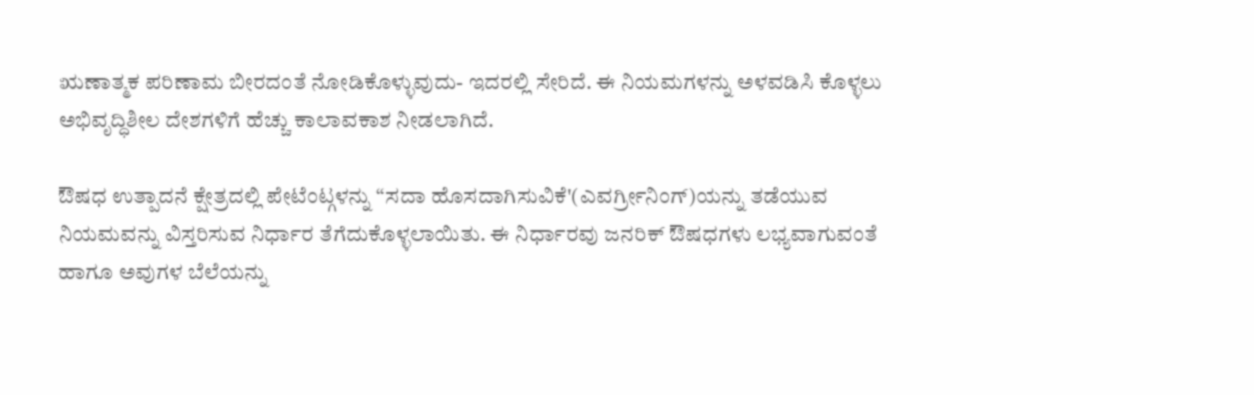ಋಣಾತ್ಮಕ ಪರಿಣಾಮ ಬೀರದಂತೆ ನೋಡಿಕೊಳ್ಳುವುದು- ಇದರಲ್ಲಿ ಸೇರಿದೆ. ಈ ನಿಯಮಗಳನ್ನು ಅಳವಡಿಸಿ ಕೊಳ್ಳಲು ಅಭಿವೃದ್ಧಿಶೀಲ ದೇಶಗಳಿಗೆ ಹೆಚ್ಚು ಕಾಲಾವಕಾಶ ನೀಡಲಾಗಿದೆ.

ಔಷಧ ಉತ್ಪಾದನೆ ಕ್ಷೇತ್ರದಲ್ಲಿ ಪೇಟೆಂಟ್ಗಳನ್ನು “ಸದಾ ಹೊಸದಾಗಿಸುವಿಕೆ'(ಎವರ್ಗ್ರೀನಿಂಗ್)ಯನ್ನು ತಡೆಯುವ ನಿಯಮವನ್ನು ವಿಸ್ತರಿಸುವ ನಿರ್ಧಾರ ತೆಗೆದುಕೊಳ್ಳಲಾಯಿತು. ಈ ನಿರ್ಧಾರವು ಜನರಿಕ್ ಔಷಧಗಳು ಲಭ್ಯವಾಗುವಂತೆ ಹಾಗೂ ಅವುಗಳ ಬೆಲೆಯನ್ನು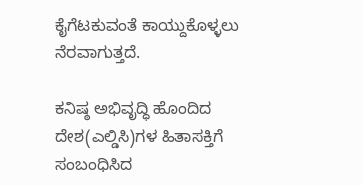ಕೈಗೆಟಕುವಂತೆ ಕಾಯ್ದುಕೊಳ್ಳಲು ನೆರವಾಗುತ್ತದೆ.

ಕನಿಷ್ಠ ಅಭಿವೃದ್ಧಿ ಹೊಂದಿದ ದೇಶ(ಎಲ್ಡಿಸಿ)ಗಳ ಹಿತಾಸಕ್ತಿಗೆ ಸಂಬಂಧಿಸಿದ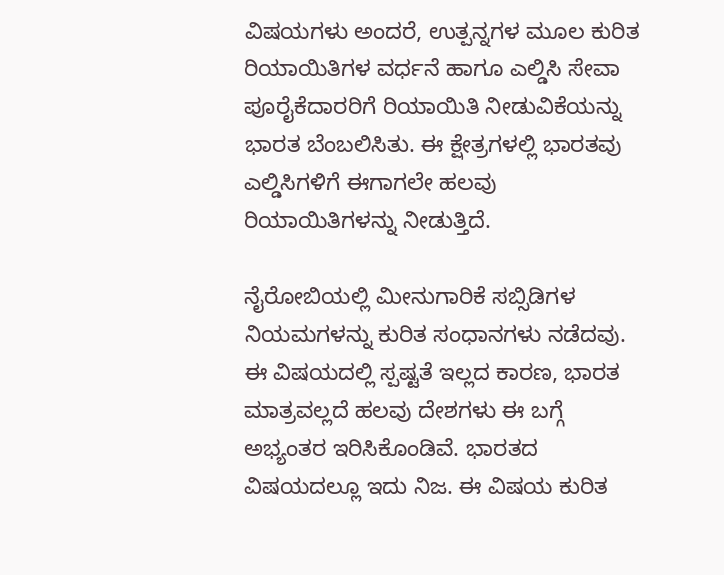ವಿಷಯಗಳು ಅಂದರೆ, ಉತ್ಪನ್ನಗಳ ಮೂಲ ಕುರಿತ ರಿಯಾಯಿತಿಗಳ ವರ್ಧನೆ ಹಾಗೂ ಎಲ್ಡಿಸಿ ಸೇವಾ ಪೂರೈಕೆದಾರರಿಗೆ ರಿಯಾಯಿತಿ ನೀಡುವಿಕೆಯನ್ನು ಭಾರತ ಬೆಂಬಲಿಸಿತು. ಈ ಕ್ಷೇತ್ರಗಳಲ್ಲಿ ಭಾರತವು ಎಲ್ಡಿಸಿಗಳಿಗೆ ಈಗಾಗಲೇ ಹಲವು ರಿಯಾಯಿತಿಗಳನ್ನು ನೀಡುತ್ತಿದೆ.

ನೈರೋಬಿಯಲ್ಲಿ ಮೀನುಗಾರಿಕೆ ಸಬ್ಸಿಡಿಗಳ ನಿಯಮಗಳನ್ನು ಕುರಿತ ಸಂಧಾನಗಳು ನಡೆದವು. ಈ ವಿಷಯದಲ್ಲಿ ಸ್ಪಷ್ಟತೆ ಇಲ್ಲದ ಕಾರಣ, ಭಾರತ ಮಾತ್ರವಲ್ಲದೆ ಹಲವು ದೇಶಗಳು ಈ ಬಗ್ಗೆ ಅಭ್ಯಂತರ ಇರಿಸಿಕೊಂಡಿವೆ. ಭಾರತದ ವಿಷಯದಲ್ಲೂ ಇದು ನಿಜ. ಈ ವಿಷಯ ಕುರಿತ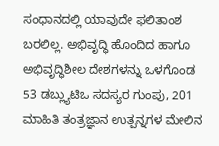ಸಂಧಾನದಲ್ಲಿ ಯಾವುದೇ ಫಲಿತಾಂಶ ಬರಲಿಲ್ಲ. ಅಭಿವೃದ್ಧಿ ಹೊಂದಿದ ಹಾಗೂ ಅಭಿವೃದ್ಧಿಶೀಲ ದೇಶಗಳನ್ನು ಒಳಗೊಂಡ 53 ಡಬ್ಲ್ಯುಟಿಒ ಸದಸ್ಯರ ಗುಂಪು, 201 ಮಾಹಿತಿ ತಂತ್ರಜ್ಞಾನ ಉತ್ಪನ್ನಗಳ ಮೇಲಿನ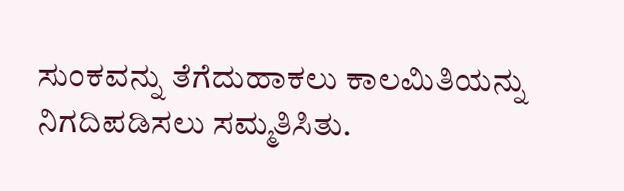ಸುಂಕವನ್ನು ತೆಗೆದುಹಾಕಲು ಕಾಲಮಿತಿಯನ್ನು ನಿಗದಿಪಡಿಸಲು ಸಮ್ಮತಿಸಿತು.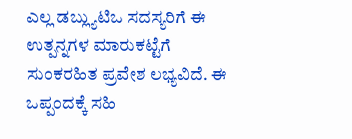ಎಲ್ಲ ಡಬ್ಲ್ಯುಟಿಒ ಸದಸ್ಯರಿಗೆ ಈ ಉತ್ಪನ್ನಗಳ ಮಾರುಕಟ್ಟೆಗೆ ಸುಂಕರಹಿತ ಪ್ರವೇಶ ಲಭ್ಯವಿದೆ. ಈ ಒಪ್ಪಂದಕ್ಕೆ ಸಹಿ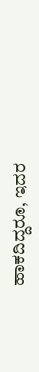ಹಾಕದಿದ್ದರೂ, ಇದರ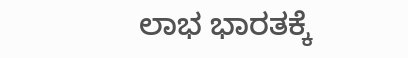ಲಾಭ ಭಾರತಕ್ಕೆ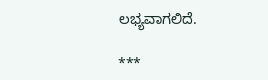ಲಭ್ಯವಾಗಲಿದೆ.

***